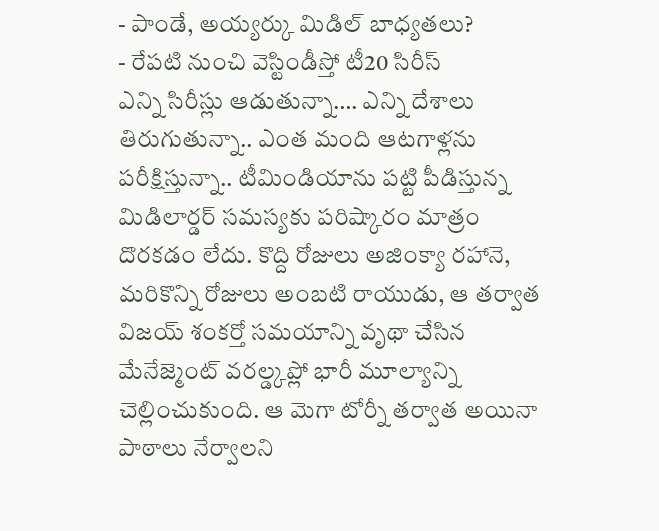- పాండే, అయ్యర్కు మిడిల్ బాధ్యతలు?
- రేపటి నుంచి వెస్టిండీస్తో టీ20 సిరీస్
ఎన్ని సిరీస్లు ఆడుతున్నా…. ఎన్ని దేశాలు తిరుగుతున్నా.. ఎంత మంది ఆటగాళ్లను పరీక్షిస్తున్నా.. టీమిండియాను పట్టి పీడిస్తున్న మిడిలార్డర్ సమస్యకు పరిష్కారం మాత్రం దొరకడం లేదు. కొద్ది రోజులు అజింక్యా రహానె, మరికొన్ని రోజులు అంబటి రాయుడు, ఆ తర్వాత విజయ్ శంకర్తో సమయాన్ని వృథా చేసిన మేనేజ్మెంట్ వరల్డ్కప్లో భారీ మూల్యాన్ని చెల్లించుకుంది. ఆ మెగా టోర్నీ తర్వాత అయినా పాఠాలు నేర్వాలని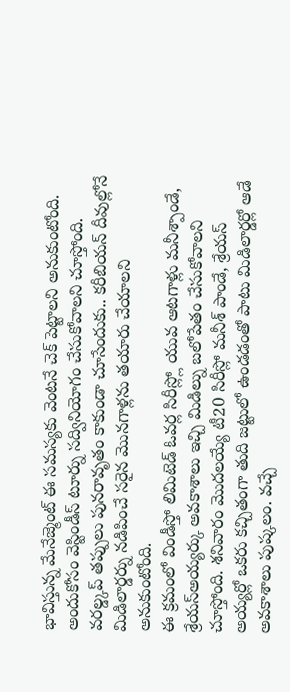భావిస్తున్న మేనేజ్మెంట్ ఈ సమస్యకు వెంటనే చెక్ పెట్టాలని అనుకుంటోంది. అందుకోసం వెస్టిండీస్ టూర్ను సద్వినియోగం చేసుకోవాలని చూస్తోంది. వరల్డ్కప్ తప్పులు పునరావృతం కాకుండా చూసేందుకు.. కరీబియన్ దీవుల్లోనే మిడిలార్డర్ను నడిపించే సరైన మొనగాళ్లను తయారు చేయాలని అనుకుంటోంది.
ఈ క్రమంలో విండీస్తో లిమిటెడ్ ఓవర్ల సిరీస్ల్లో యువ ఆటగాళ్లు మనీశ్పాండే, శ్రేయస్అయ్యర్కు అవకాశాలు ఇచ్చి మిడిల్ను బలోపేతం చేసుకోవాలని చూస్తోంది. శనివారం మొదలయ్యే టీ20 సిరీస్లో మనీశ్ పాండే, శ్రేయస్ అయ్యర్లో ఒకరు కచ్చితంగా తుది జట్టులో ఉండడంతో పాటు మిడిలార్డర్లో ఆడే అవకాశాలు పుష్కలం. వచ్చే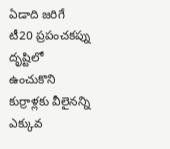ఏడాది జరిగే టీ20 ప్రపంచకప్ను దృష్టిలో ఉంచుకొని కుర్రాళ్లకు వీలైనన్ని ఎక్కువ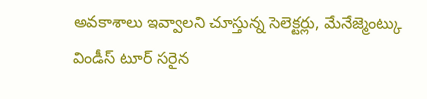అవకాశాలు ఇవ్వాలని చూస్తున్న సెలెక్టర్లు, మేనేజ్మెంట్కు విండీస్ టూర్ సరైన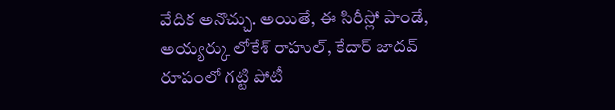వేదిక అనొచ్చు. అయితే, ఈ సిరీస్లో పాండే, అయ్యర్కు లోకేశ్ రాహుల్, కేదార్ జాదవ్ రూపంలో గట్టి పోటీ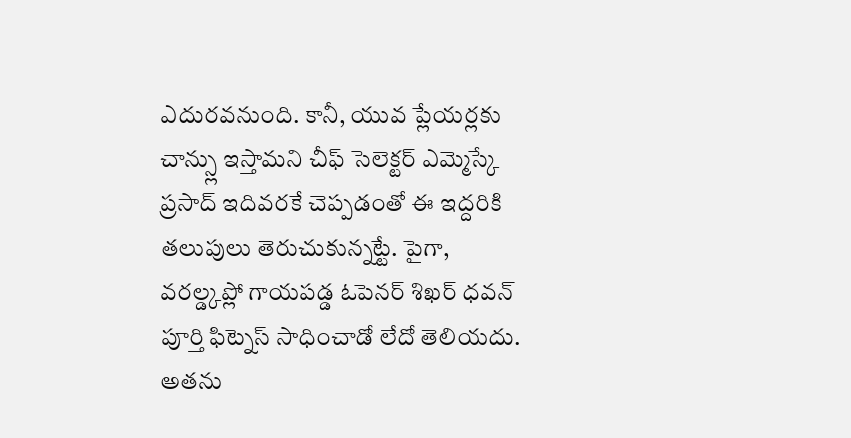ఎదురవనుంది. కానీ, యువ ప్లేయర్లకు చాన్స్లు ఇస్తామని చీఫ్ సెలెక్టర్ ఎమ్మెస్కే ప్రసాద్ ఇదివరకే చెప్పడంతో ఈ ఇద్దరికి తలుపులు తెరుచుకున్నట్టే. పైగా, వరల్డ్కప్లో గాయపడ్డ ఓపెనర్ శిఖర్ ధవన్ పూర్తి ఫిట్నెస్ సాధించాడో లేదో తెలియదు. అతను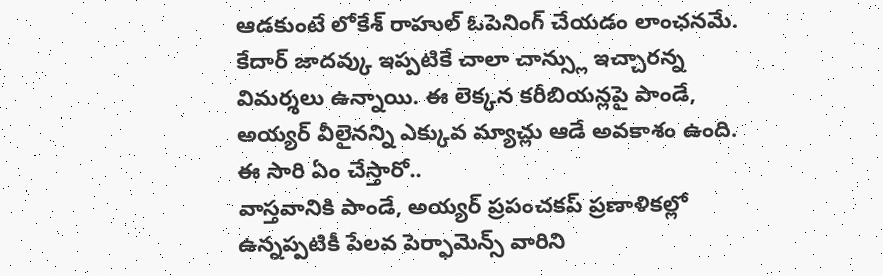ఆడకుంటే లోకేశ్ రాహుల్ ఓపెనింగ్ చేయడం లాంఛనమే. కేదార్ జాదవ్కు ఇప్పటికే చాలా చాన్స్లు ఇచ్చారన్న విమర్శలు ఉన్నాయి. ఈ లెక్కన కరీబియన్లపై పాండే, అయ్యర్ వీలైనన్ని ఎక్కువ మ్యాచ్లు ఆడే అవకాశం ఉంది.
ఈ సారి ఏం చేస్తారో..
వాస్తవానికి పాండే, అయ్యర్ ప్రపంచకప్ ప్రణాళికల్లో ఉన్నప్పటికీ పేలవ పెర్ఫామెన్స్ వారిని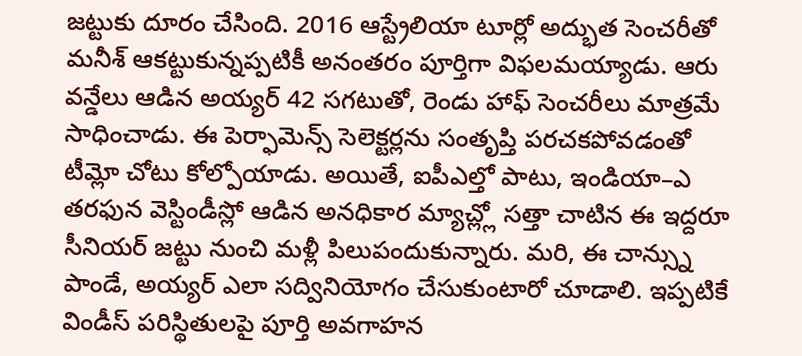జట్టుకు దూరం చేసింది. 2016 ఆస్ట్రేలియా టూర్లో అద్భుత సెంచరీతో మనీశ్ ఆకట్టుకున్నప్పటికీ అనంతరం పూర్తిగా విఫలమయ్యాడు. ఆరు వన్డేలు ఆడిన అయ్యర్ 42 సగటుతో, రెండు హాఫ్ సెంచరీలు మాత్రమే సాధించాడు. ఈ పెర్ఫామెన్స్ సెలెక్టర్లను సంతృప్తి పరచకపోవడంతో టీమ్లో చోటు కోల్పోయాడు. అయితే, ఐపీఎల్తో పాటు, ఇండియా–ఎ తరఫున వెస్టిండీస్లో ఆడిన అనధికార మ్యాచ్ల్లో సత్తా చాటిన ఈ ఇద్దరూ సీనియర్ జట్టు నుంచి మళ్లీ పిలుపందుకున్నారు. మరి, ఈ చాన్స్ను పాండే, అయ్యర్ ఎలా సద్వినియోగం చేసుకుంటారో చూడాలి. ఇప్పటికే విండీస్ పరిస్థితులపై పూర్తి అవగాహన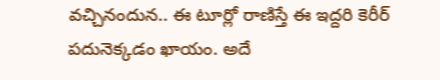వచ్చినందున.. ఈ టూర్లో రాణిస్తే ఈ ఇద్దరి కెరీర్ పదునెక్కడం ఖాయం. అదే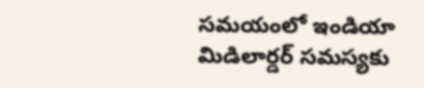సమయంలో ఇండియా మిడిలార్డర్ సమస్యకు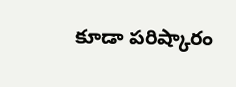కూడా పరిష్కారం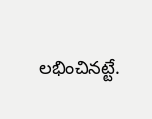లభించినట్టే.